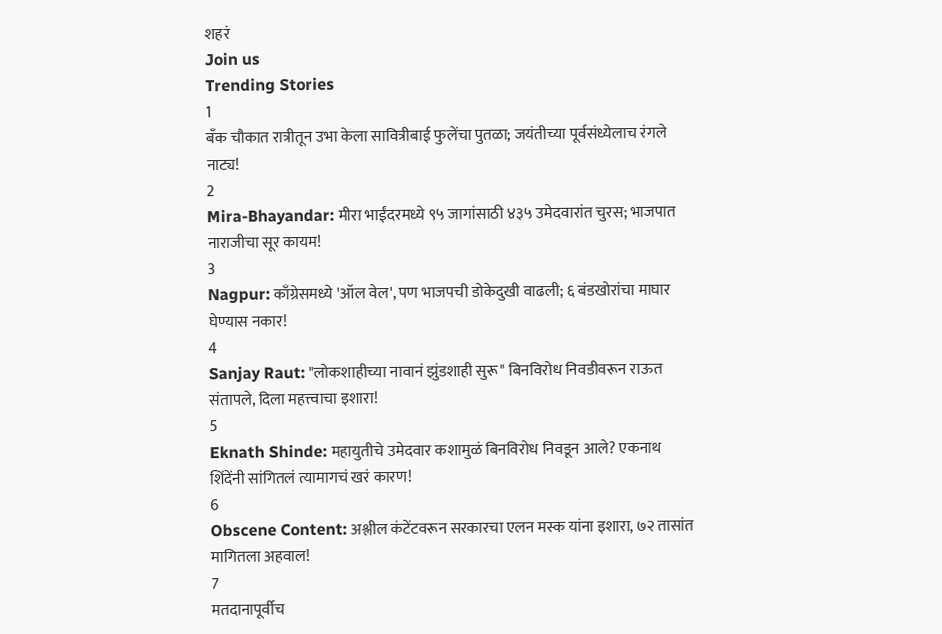शहरं
Join us
Trending Stories
1
बँक चौकात रात्रीतून उभा केला सावित्रीबाई फुलेंचा पुतळा; जयंतीच्या पूर्वसंध्येलाच रंगले नाट्य!
2
Mira-Bhayandar: मीरा भाईंदरमध्ये ९५ जागांसाठी ४३५ उमेदवारांत चुरस; भाजपात नाराजीचा सूर कायम!
3
Nagpur: काँग्रेसमध्ये 'ऑल वेल', पण भाजपची डोकेदुखी वाढली; ६ बंडखोरांचा माघार घेण्यास नकार!
4
Sanjay Raut: "लोकशाहीच्या नावानं झुंडशाही सुरू" बिनविरोध निवडीवरून राऊत संतापले, दिला महत्त्वाचा इशारा!
5
Eknath Shinde: महायुतीचे उमेदवार कशामुळं बिनविरोध निवडून आले? एकनाथ शिंदेंनी सांगितलं त्यामागचं खरं कारण!
6
Obscene Content: अश्लील कंटेंटवरून सरकारचा एलन मस्क यांना इशारा, ७२ तासांत मागितला अहवाल!
7
मतदानापूर्वीच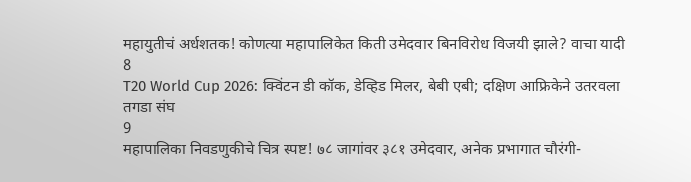महायुतीचं अर्धशतक! कोणत्या महापालिकेत किती उमेदवार बिनविरोध विजयी झाले? वाचा यादी
8
T20 World Cup 2026: क्विंटन डी कॉक, डेव्हिड मिलर, बेबी एबी; दक्षिण आफ्रिकेने उतरवला तगडा संघ
9
महापालिका निवडणुकीचे चित्र स्पष्ट! ७८ जागांवर ३८१ उमेदवार, अनेक प्रभागात चौरंगी-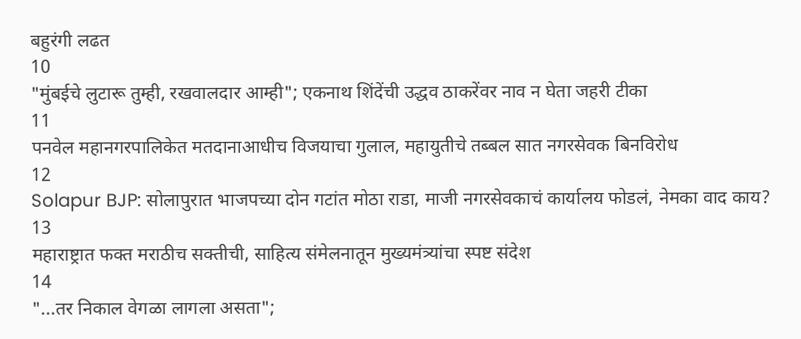बहुरंगी लढत
10
"मुंबईचे लुटारू तुम्ही, रखवालदार आम्ही"; एकनाथ शिंदेंची उद्धव ठाकरेंवर नाव न घेता जहरी टीका
11
पनवेल महानगरपालिकेत मतदानाआधीच विजयाचा गुलाल, महायुतीचे तब्बल सात नगरसेवक बिनविरोध
12
Solapur BJP: सोलापुरात भाजपच्या दोन गटांत मोठा राडा, माजी नगरसेवकाचं कार्यालय फोडलं, नेमका वाद काय?
13
महाराष्ट्रात फक्त मराठीच सक्तीची, साहित्य संमेलनातून मुख्यमंत्र्यांचा स्पष्ट संदेश
14
"...तर निकाल वेगळा लागला असता";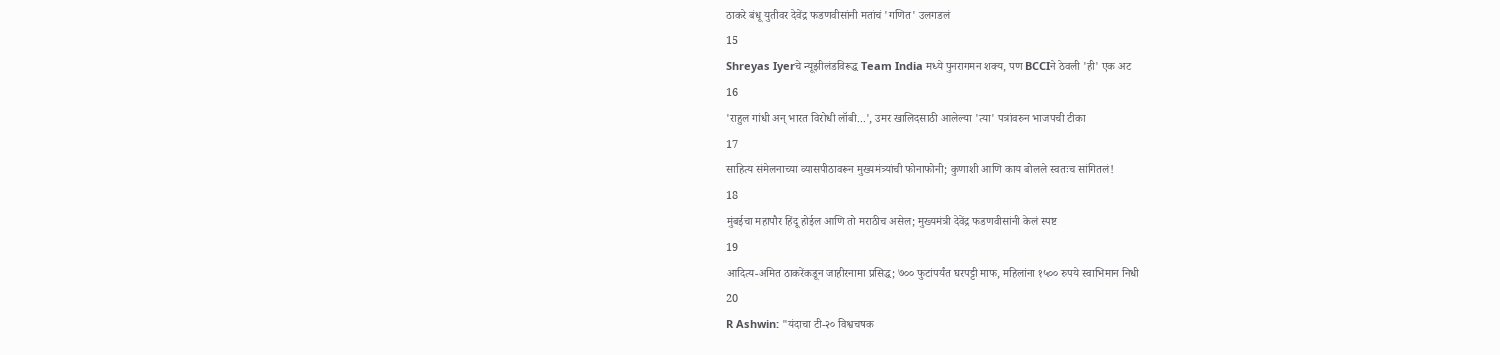ठाकरे बंधू युतीवर देवेंद्र फडणवीसांनी मतांचं 'गणित' उलगडलं
15
Shreyas Iyerचे न्यूझीलंडविरूद्ध Team India मध्ये पुनरागमन शक्य, पण BCCIने ठेवली 'ही' एक अट
16
'राहुल गांधी अन् भारत विरोधी लॉबी...', उमर खालिदसाठी आलेल्या 'त्या' पत्रांवरुन भाजपची टीका
17
साहित्य संमेलनाच्या व्यासपीठावरून मुख्यमंत्र्यांची फोनाफोनी; कुणाशी आणि काय बोलले स्वतःच सांगितलं!
18
मुंबईचा महापौर हिंदू होईल आणि तो मराठीच असेल; मुख्यमंत्री देवेंद्र फडणवीसांनी केलं स्पष्ट
19
आदित्य-अमित ठाकरेंकडून जाहीरनामा प्रसिद्ध; ७०० फुटांपर्यंत घरपट्टी माफ, महिलांना १५०० रुपये स्वाभिमान निधी
20
R Ashwin: "यंदाचा टी-२० विश्वचषक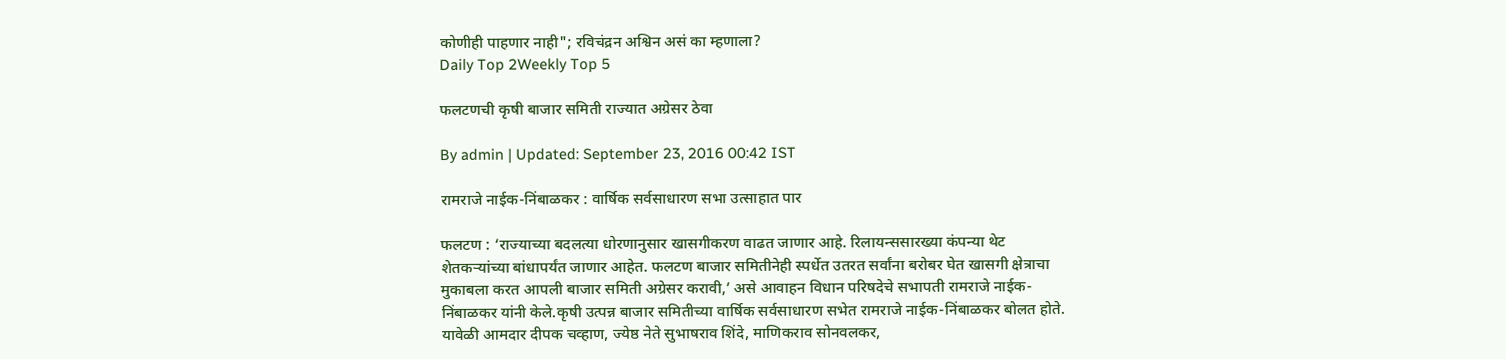कोणीही पाहणार नाही"; रविचंद्रन अश्विन असं का म्हणाला?
Daily Top 2Weekly Top 5

फलटणची कृषी बाजार समिती राज्यात अग्रेसर ठेवा

By admin | Updated: September 23, 2016 00:42 IST

रामराजे नाईक-निंबाळकर : वार्षिक सर्वसाधारण सभा उत्साहात पार

फलटण : ‘राज्याच्या बदलत्या धोरणानुसार खासगीकरण वाढत जाणार आहे. रिलायन्ससारख्या कंपन्या थेट शेतकऱ्यांच्या बांधापर्यंत जाणार आहेत. फलटण बाजार समितीनेही स्पर्धेत उतरत सर्वांना बरोबर घेत खासगी क्षेत्राचा मुकाबला करत आपली बाजार समिती अग्रेसर करावी,’ असे आवाहन विधान परिषदेचे सभापती रामराजे नाईक-निंबाळकर यांनी केले.कृषी उत्पन्न बाजार समितीच्या वार्षिक सर्वसाधारण सभेत रामराजे नाईक-निंबाळकर बोलत होते. यावेळी आमदार दीपक चव्हाण, ज्येष्ठ नेते सुभाषराव शिंदे, माणिकराव सोनवलकर,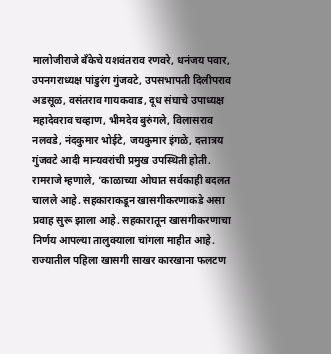मालोजीराजे बँकेचे यशवंतराव रणवरे, धनंजय पवार, उपनगराध्यक्ष पांडुरंग गुंजवटे, उपसभापती दिलीपराव अडसूळ, वसंतराव गायकवाड, दूध संघाचे उपाध्यक्ष महादेवराव चव्हाण, भीमदेव बुरुंगले, विलासराव नलवडे, नंदकुमार भोईटे, जयकुमार इंगळे, दत्तात्रय गुंजवटे आदी मान्यवरांची प्रमुख उपस्थिती होती. रामराजे म्हणाले, ‘काळाच्या ओघात सर्वकाही बदलत चालले आहे. सहकाराकडून खासगीकरणाकडे असा प्रवाह सुरू झाला आहे. सहकारातून खासगीकरणाचा निर्णय आपल्या तालुक्याला चांगला माहीत आहे. राज्यातील पहिला खासगी साखर कारखाना फलटण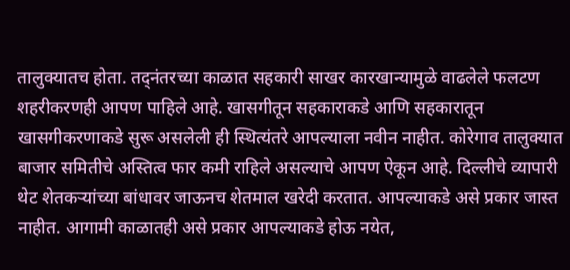तालुक्यातच होता. तद्नंतरच्या काळात सहकारी साखर कारखान्यामुळे वाढलेले फलटण शहरीकरणही आपण पाहिले आहे. खासगीतून सहकाराकडे आणि सहकारातून खासगीकरणाकडे सुरू असलेली ही स्थित्यंतरे आपल्याला नवीन नाहीत. कोरेगाव तालुक्यात बाजार समितीचे अस्तित्व फार कमी राहिले असल्याचे आपण ऐकून आहे. दिल्लीचे व्यापारी थेट शेतकऱ्यांच्या बांधावर जाऊनच शेतमाल खरेदी करतात. आपल्याकडे असे प्रकार जास्त नाहीत. आगामी काळातही असे प्रकार आपल्याकडे होऊ नयेत,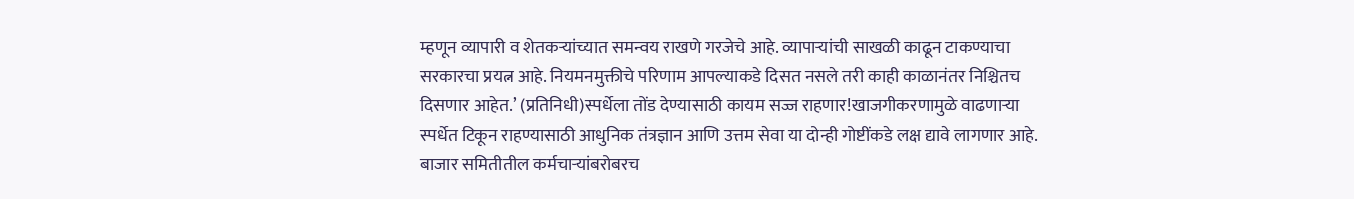म्हणून व्यापारी व शेतकऱ्यांच्यात समन्वय राखणे गरजेचे आहे. व्यापाऱ्यांची साखळी काढून टाकण्याचा सरकारचा प्रयत्न आहे. नियमनमुक्तीचे परिणाम आपल्याकडे दिसत नसले तरी काही काळानंतर निश्चितच दिसणार आहेत.’ (प्रतिनिधी)स्पर्धेला तोंड देण्यासाठी कायम सज्ज राहणार!खाजगीकरणामुळे वाढणाऱ्या स्पर्धेत टिकून राहण्यासाठी आधुनिक तंत्रज्ञान आणि उत्तम सेवा या दोन्ही गोष्टींकडे लक्ष द्यावे लागणार आहे. बाजार समितीतील कर्मचाऱ्यांबरोबरच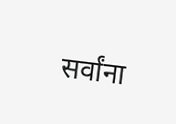सर्वांना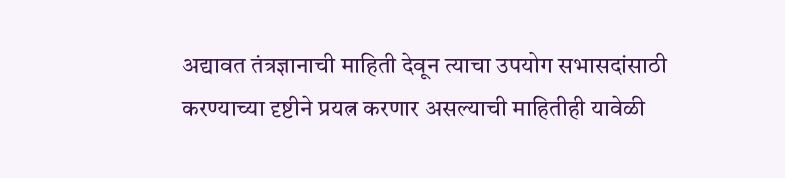अद्यावत तंत्रज्ञानाची माहिती देवून त्याचा उपयोग सभासदांसाठी करण्याच्या दृष्टीने प्रयत्न करणार असल्याची माहितीही यावेळी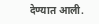देण्यात आली.